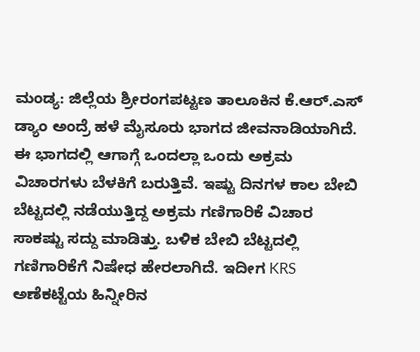ಮಂಡ್ಯ: ಜಿಲ್ಲೆಯ ಶ್ರೀರಂಗಪಟ್ಟಣ ತಾಲೂಕಿನ ಕೆ.ಆರ್.ಎಸ್ ಡ್ಯಾಂ ಅಂದ್ರೆ ಹಳೆ ಮೈಸೂರು ಭಾಗದ ಜೀವನಾಡಿಯಾಗಿದೆ. ಈ ಭಾಗದಲ್ಲಿ ಆಗಾಗ್ಗೆ ಒಂದಲ್ಲಾ ಒಂದು ಅಕ್ರಮ ವಿಚಾರಗಳು ಬೆಳಕಿಗೆ ಬರುತ್ತಿವೆ. ಇಷ್ಟು ದಿನಗಳ ಕಾಲ ಬೇಬಿ ಬೆಟ್ಟದಲ್ಲಿ ನಡೆಯುತ್ತಿದ್ದ ಅಕ್ರಮ ಗಣಿಗಾರಿಕೆ ವಿಚಾರ ಸಾಕಷ್ಟು ಸದ್ದು ಮಾಡಿತ್ತು. ಬಳಿಕ ಬೇಬಿ ಬೆಟ್ಟದಲ್ಲಿ ಗಣಿಗಾರಿಕೆಗೆ ನಿಷೇಧ ಹೇರಲಾಗಿದೆ. ಇದೀಗ KRS ಅಣೆಕಟ್ಟೆಯ ಹಿನ್ನೀರಿನ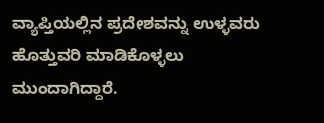ವ್ಯಾಪ್ತಿಯಲ್ಲಿನ ಪ್ರದೇಶವನ್ನು ಉಳ್ಳವರು ಹೊತ್ತುವರಿ ಮಾಡಿಕೊಳ್ಳಲು ಮುಂದಾಗಿದ್ದಾರೆ.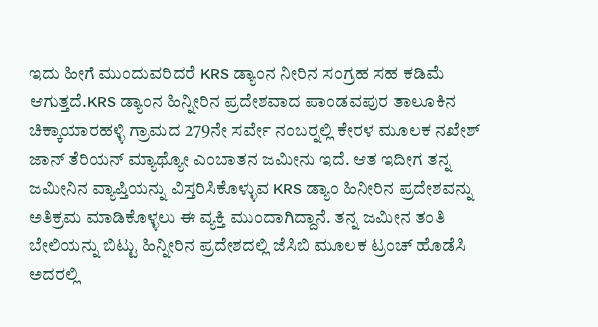ಇದು ಹೀಗೆ ಮುಂದುವರಿದರೆ KRS ಡ್ಯಾಂನ ನೀರಿನ ಸಂಗ್ರಹ ಸಹ ಕಡಿಮೆ ಆಗುತ್ತದೆ.KRS ಡ್ಯಾಂನ ಹಿನ್ನೀರಿನ ಪ್ರದೇಶವಾದ ಪಾಂಡವಪುರ ತಾಲೂಕಿನ ಚಿಕ್ಕಾಯಾರಹಳ್ಳಿ ಗ್ರಾಮದ 279ನೇ ಸರ್ವೇ ನಂಬರ್‍ನಲ್ಲಿ ಕೇರಳ ಮೂಲಕ ನಖೇಶ್ ಜಾನ್ ತೆರಿಯನ್ ಮ್ಯಾಥ್ಯೋ ಎಂಬಾತನ ಜಮೀನು ಇದೆ. ಆತ ಇದೀಗ ತನ್ನ ಜಮೀನಿನ ವ್ಯಾಪ್ತಿಯನ್ನು ವಿಸ್ತರಿಸಿಕೊಳ್ಳುವ KRS ಡ್ಯಾಂ ಹಿನೀರಿನ ಪ್ರದೇಶವನ್ನು ಅತಿಕ್ರಮ ಮಾಡಿಕೊಳ್ಳಲು ಈ ವ್ಯಕ್ತಿ ಮುಂದಾಗಿದ್ದಾನೆ. ತನ್ನ ಜಮೀನ ತಂತಿ ಬೇಲಿಯನ್ನು ಬಿಟ್ಟು ಹಿನ್ನೀರಿನ ಪ್ರದೇಶದಲ್ಲಿ ಜೆಸಿಬಿ ಮೂಲಕ ಟ್ರಂಚ್ ಹೊಡೆಸಿ ಅದರಲ್ಲಿ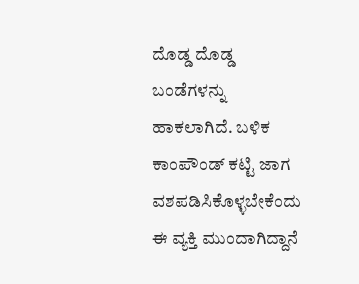ದೊಡ್ಡ ದೊಡ್ಡ ಬಂಡೆಗಳನ್ನು ಹಾಕಲಾಗಿದೆ. ಬಳಿಕ ಕಾಂಪೌಂಡ್ ಕಟ್ಟಿ ಜಾಗ ವಶಪಡಿಸಿಕೊಳ್ಳಬೇಕೆಂದು ಈ ವ್ಯಕ್ತಿ ಮುಂದಾಗಿದ್ದಾನೆ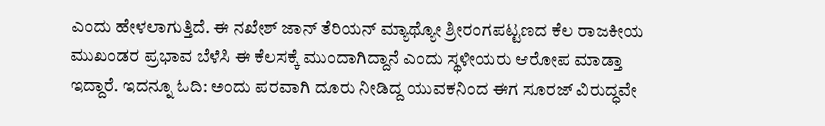ಎಂದು ಹೇಳಲಾಗುತ್ತಿದೆ. ಈ ನಖೇಶ್ ಜಾನ್ ತೆರಿಯನ್ ಮ್ಯಾಥ್ಯೋ ಶ್ರೀರಂಗಪಟ್ಟಣದ ಕೆಲ ರಾಜಕೀಯ ಮುಖಂಡರ ಪ್ರಭಾವ ಬೆಳೆಸಿ ಈ ಕೆಲಸಕ್ಕೆ ಮುಂದಾಗಿದ್ದಾನೆ ಎಂದು ಸ್ಥಳೀಯರು ಆರೋಪ ಮಾಡ್ತಾ ಇದ್ದಾರೆ. ಇದನ್ನೂ ಓದಿ: ಅಂದು ಪರವಾಗಿ ದೂರು ನೀಡಿದ್ದ ಯುವಕನಿಂದ ಈಗ ಸೂರಜ್‌ ವಿರುದ್ಧವೇ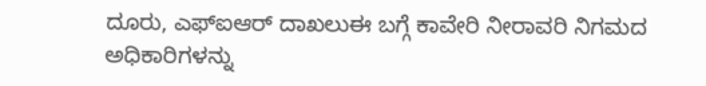ದೂರು, ಎಫ್‌ಐಆರ್‌ ದಾಖಲುಈ ಬಗ್ಗೆ ಕಾವೇರಿ ನೀರಾವರಿ ನಿಗಮದ ಅಧಿಕಾರಿಗಳನ್ನು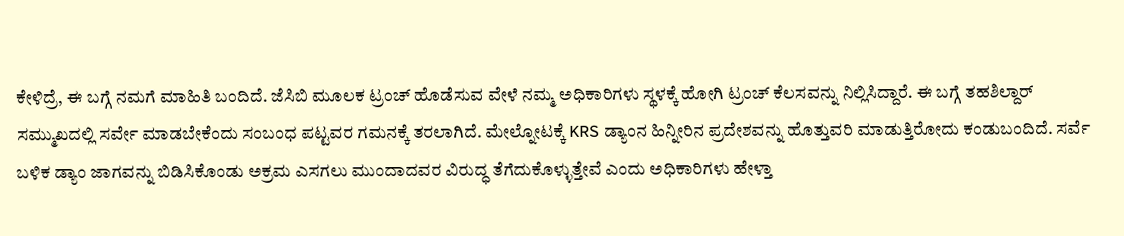ಕೇಳಿದ್ರೆ, ಈ ಬಗ್ಗೆ ನಮಗೆ ಮಾಹಿತಿ ಬಂದಿದೆ. ಜೆಸಿಬಿ ಮೂಲಕ ಟ್ರಂಚ್ ಹೊಡೆಸುವ ವೇಳೆ ನಮ್ಮ ಅಧಿಕಾರಿಗಳು ಸ್ಥಳಕ್ಕೆ ಹೋಗಿ ಟ್ರಂಚ್ ಕೆಲಸವನ್ನು ನಿಲ್ಲಿಸಿದ್ದಾರೆ. ಈ ಬಗ್ಗೆ ತಹಶಿಲ್ದಾರ್ ಸಮ್ಮುಖದಲ್ಲಿ ಸರ್ವೇ ಮಾಡಬೇಕೆಂದು ಸಂಬಂಧ ಪಟ್ಟವರ ಗಮನಕ್ಕೆ ತರಲಾಗಿದೆ. ಮೇಲ್ನೋಟಕ್ಕೆ KRS ಡ್ಯಾಂನ ಹಿನ್ನೀರಿನ ಪ್ರದೇಶವನ್ನು ಹೊತ್ತುವರಿ ಮಾಡುತ್ತಿರೋದು ಕಂಡುಬಂದಿದೆ. ಸರ್ವೆ ಬಳಿಕ ಡ್ಯಾಂ ಜಾಗವನ್ನು ಬಿಡಿಸಿಕೊಂಡು ಅಕ್ರಮ ಎಸಗಲು ಮುಂದಾದವರ ವಿರುದ್ಧ ತೆಗೆದುಕೊಳ್ಳುತ್ತೇವೆ ಎಂದು ಅಧಿಕಾರಿಗಳು ಹೇಳ್ತಾ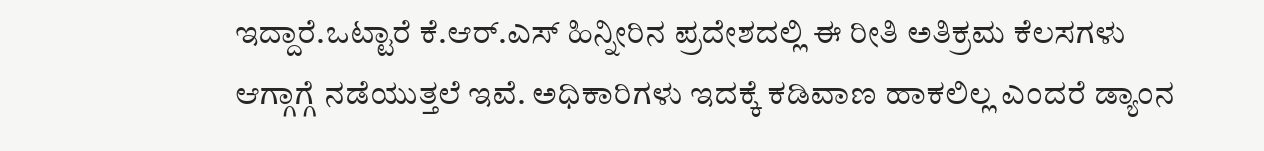ಇದ್ದಾರೆ.ಒಟ್ಟಾರೆ ಕೆ.ಆರ್.ಎಸ್ ಹಿನ್ನೀರಿನ ಪ್ರದೇಶದಲ್ಲಿ ಈ ರೀತಿ ಅತಿಕ್ರಮ ಕೆಲಸಗಳು ಆಗ್ಗಾಗ್ಗೆ ನಡೆಯುತ್ತಲೆ ಇವೆ. ಅಧಿಕಾರಿಗಳು ಇದಕ್ಕೆ ಕಡಿವಾಣ ಹಾಕಲಿಲ್ಲ ಎಂದರೆ ಡ್ಯಾಂನ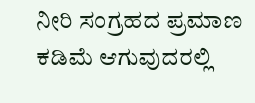ನೀರಿ ಸಂಗ್ರಹದ ಪ್ರಮಾಣ ಕಡಿಮೆ ಆಗುವುದರಲ್ಲಿ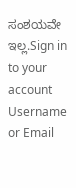ಸಂಶಯವೇ ಇಲ್ಲ.Sign in to your account
Username or Email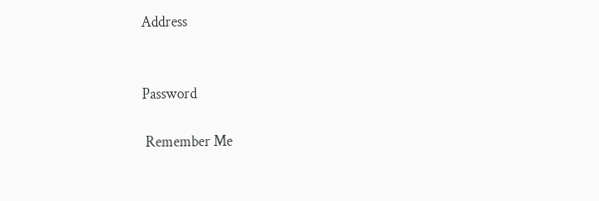Address


Password

 Remember Me